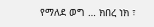የማለደ ወግ … ክበረ ነክ ፣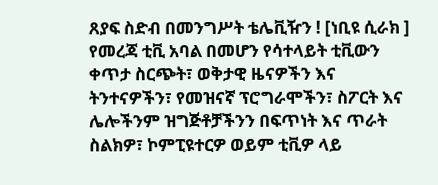ጸያፍ ስድብ በመንግሥት ቴሌቪዥን ! [ነቢዩ ሲራክ ]
የመረጃ ቲቪ አባል በመሆን የሳተላይት ቲቪውን ቀጥታ ስርጭት፣ ወቅታዊ ዜናዎችን እና ትንተናዎችን፣ የመዝናኛ ፕሮግራሞችን፣ ስፖርት እና ሌሎችንም ዝግጅቶቻችንን በፍጥነት እና ጥራት ስልክዎ፣ ኮምፒዩተርዎ ወይም ቲቪዎ ላይ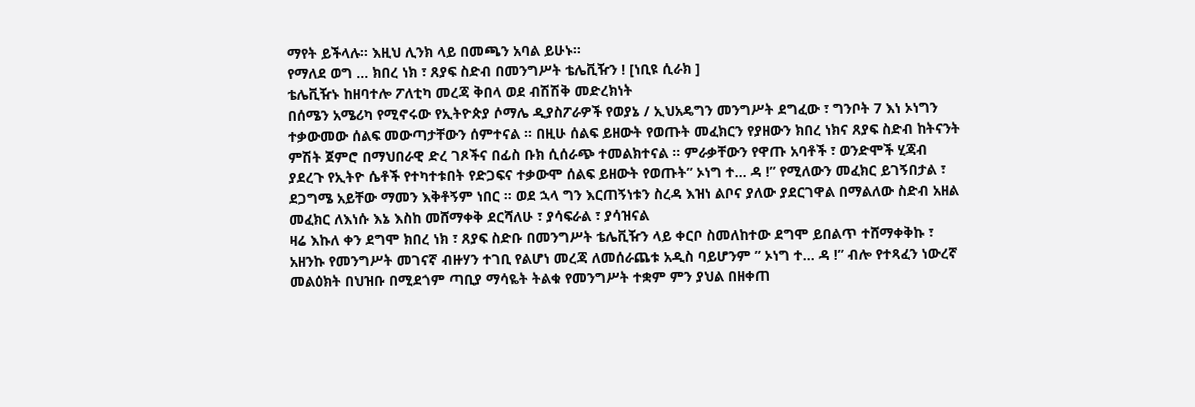ማየት ይችላሉ። እዚህ ሊንክ ላይ በመጫን አባል ይሁኑ።
የማለደ ወግ … ክበረ ነክ ፣ ጸያፍ ስድብ በመንግሥት ቴሌቪዥን ! [ነቢዩ ሲራክ ]
ቴሌቪዥኑ ከዘባተሎ ፖለቲካ መረጃ ቅበላ ወደ ብሽሽቅ መድረክነት
በሰሜን አሜሪካ የሚኖሩው የኢትዮጵያ ሶማሌ ዲያስፖራዎች የወያኔ / ኢህአዴግን መንግሥት ደግፈው ፣ ግንቦት 7 እነ ኦነግን ተቃውመው ሰልፍ መውጣታቸውን ሰምተናል ። በዚሁ ሰልፍ ይዘውት የወጡት መፈክርን የያዘውን ክበረ ነክና ጸያፍ ስድብ ከትናንት ምሽት ጀምሮ በማህበራዊ ድረ ገጾችና በፊስ ቡክ ሲሰራጭ ተመልክተናል ። ምራቃቸውን የዋጡ አባቶች ፣ ወንድሞች ሂጃብ ያደረጉ የኢትዮ ሴቶች የተካተቱበት የድጋፍና ተቃውሞ ሰልፍ ይዘውት የወጡት” ኦነግ ተ… ዳ !” የሚለውን መፈክር ይገኝበታል ፣ ደጋግሜ አይቸው ማመን እቅቶኝም ነበር ። ወደ ኋላ ግን እርጠኝነቱን ስረዳ እዝነ ልቦና ያለው ያደርገዋል በማልለው ስድብ አዘል መፈክር ለእነሱ እኔ እስከ መሸማቀቅ ደርሻለሁ ፣ ያሳፍራል ፣ ያሳዝናል
ዛሬ እኩለ ቀን ደግሞ ክበረ ነክ ፣ ጸያፍ ስድቡ በመንግሥት ቴሌቪዥን ላይ ቀርቦ ስመለከተው ደግሞ ይበልጥ ተሸማቀቅኩ ፣ አዘንኩ የመንግሥት መገናኛ ብዙሃን ተገቢ የልሆነ መረጃ ለመሰራጨቱ አዲስ ባይሆንም ” ኦነግ ተ… ዳ !” ብሎ የተጻፈን ነውረኛ መልዕክት በህዝቡ በሚደጎም ጣቢያ ማሳዬት ትልቁ የመንግሥት ተቋም ምን ያህል በዘቀጠ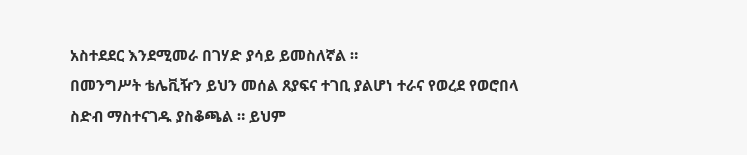አስተደደር እንደሚመራ በገሃድ ያሳይ ይመስለኛል ።
በመንግሥት ቴሌቪዥን ይህን መሰል ጸያፍና ተገቢ ያልሆነ ተራና የወረደ የወሮበላ ስድብ ማስተናገዱ ያስቆጫል ። ይህም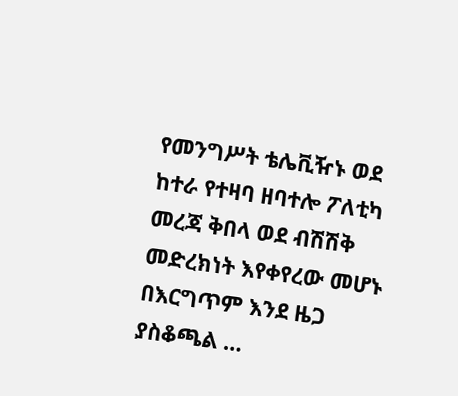የመንግሥት ቴሌቪዥኑ ወደ ከተራ የተዛባ ዘባተሎ ፖለቲካ መረጃ ቅበላ ወደ ብሽሽቅ መድረክነት እየቀየረው መሆኑ በእርግጥም እንደ ዜጋ ያስቆጫል …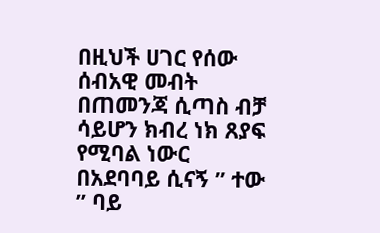በዚህች ሀገር የሰው ሰብአዊ መብት በጠመንጃ ሲጣስ ብቻ ሳይሆን ክብረ ነክ ጸያፍ የሚባል ነውር በአደባባይ ሲናኝ ” ተው ” ባይ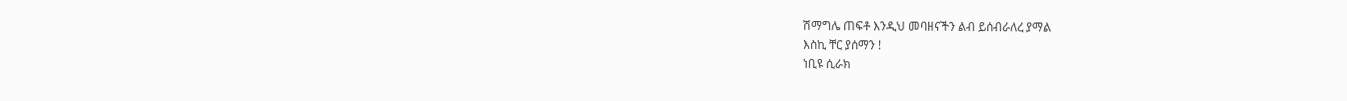ሽማግሌ ጠፍቶ እንዲህ መባዘናችን ልብ ይሰብራለረ ያማል
እስኪ ቸር ያሰማን !
ነቢዩ ሲራክ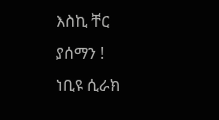እስኪ ቸር ያሰማን !
ነቢዩ ሲራክ